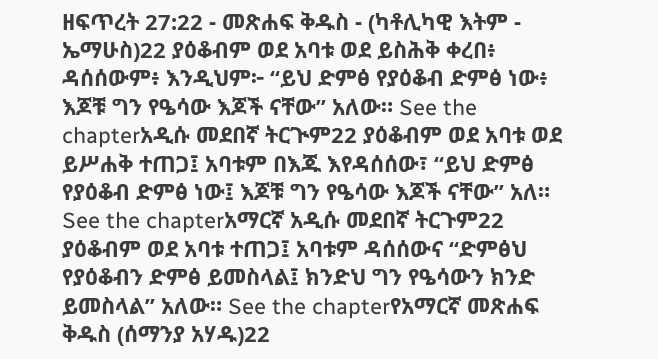ዘፍጥረት 27:22 - መጽሐፍ ቅዱስ - (ካቶሊካዊ እትም - ኤማሁስ)22 ያዕቆብም ወደ አባቱ ወደ ይስሕቅ ቀረበ፥ ዳሰሰውም፥ እንዲህም፦ “ይህ ድምፅ የያዕቆብ ድምፅ ነው፥ እጆቹ ግን የዔሳው እጆች ናቸው” አለው። See the chapterአዲሱ መደበኛ ትርጒም22 ያዕቆብም ወደ አባቱ ወደ ይሥሐቅ ተጠጋ፤ አባቱም በእጁ እየዳሰሰው፣ “ይህ ድምፅ የያዕቆብ ድምፅ ነው፤ እጆቹ ግን የዔሳው እጆች ናቸው” አለ። See the chapterአማርኛ አዲሱ መደበኛ ትርጉም22 ያዕቆብም ወደ አባቱ ተጠጋ፤ አባቱም ዳሰሰውና “ድምፅህ የያዕቆብን ድምፅ ይመስላል፤ ክንድህ ግን የዔሳውን ክንድ ይመስላል” አለው። See the chapterየአማርኛ መጽሐፍ ቅዱስ (ሰማንያ አሃዱ)22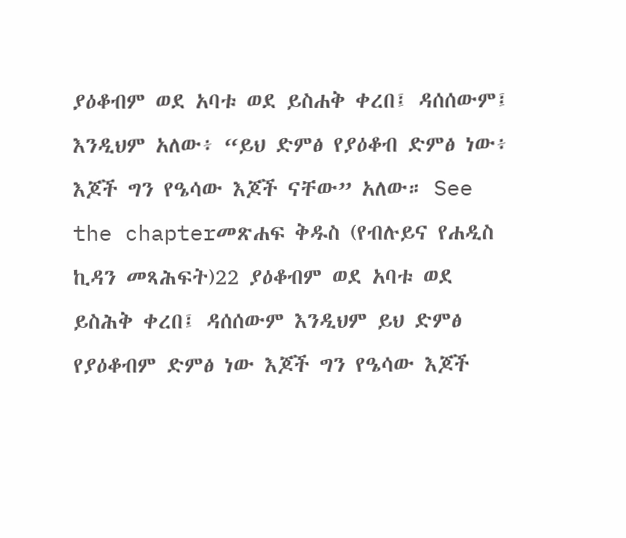ያዕቆብም ወደ አባቱ ወደ ይስሐቅ ቀረበ፤ ዳሰሰውም፤ እንዲህም አለው፥ “ይህ ድምፅ የያዕቆብ ድምፅ ነው፥ እጆች ግን የዔሳው እጆች ናቸው” አለው። See the chapterመጽሐፍ ቅዱስ (የብሉይና የሐዲስ ኪዳን መጻሕፍት)22 ያዕቆብም ወደ አባቱ ወደ ይስሕቅ ቀረበ፤ ዳሰሰውም እንዲህም ይህ ድምፅ የያዕቆብም ድምፅ ነው እጆች ግን የዔሳው እጆች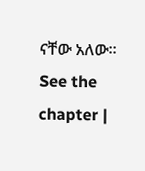ናቸው አለው። See the chapter |